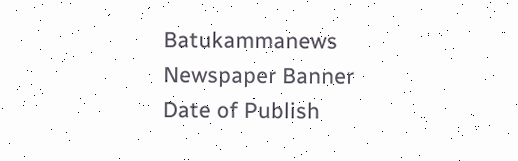Batukammanews
Newspaper Banner
Date of Publish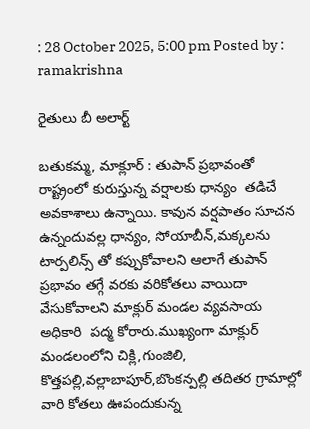: 28 October 2025, 5:00 pm Posted by : ramakrishna

రైతులు బీ అలార్ట్

బతుకమ్మ, మాక్లూర్ : తుపాన్ ప్రభావంతో రాష్ట్రంలో కురుస్తున్న వర్షాలకు ధాన్యం  తడిచే అవకాశాలు ఉన్నాయి. కావున వర్షపాతం సూచన ఉన్నందువల్ల ధాన్యం, సోయాబీన్,మక్కలను టార్పలిన్స్ తో కప్పుకోవాలని ఆలాగే తుపాన్ ప్రభావం తగ్గే వరకు వరికోతలు వాయిదా వేసుకోవాలని మాక్లుర్ మండల వ్యవసాయ అధికారి  పద్మ కోరారు.ముఖ్యంగా మాక్లుర్ మండలంలోని చిక్లి,గుంజిలి, కొత్తపల్లి,వల్లాబాపూర్,బొంకన్పల్లి తదితర గ్రామాల్లో వారి కోతలు ఊపందుకున్న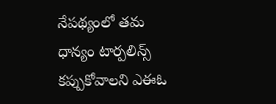నేపథ్యంలో తమ ధాన్యం టార్పలిన్స్ కప్పుకోవాలని ఎఈఓ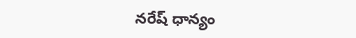నరేష్ ధాన్యం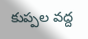కుప్పల వద్ద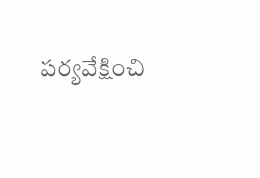పర్యవేక్షించి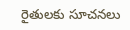రైతులకు సూచనలు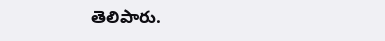తెలిపారు.